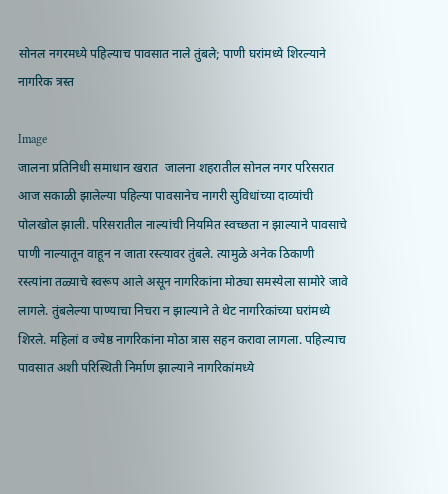सोनल नगरमध्ये पहिल्याच पावसात नाले तुंबले; पाणी घरांमध्ये शिरल्याने नागरिक त्रस्त

Image
जालना प्रतिनिधी समाधान खरात  जालना शहरातील सोनल नगर परिसरात आज सकाळी झालेल्या पहिल्या पावसानेच नागरी सुविधांच्या दाव्यांची पोलखोल झाली. परिसरातील नाल्यांची नियमित स्वच्छता न झाल्याने पावसाचे पाणी नाल्यातून वाहून न जाता रस्त्यावर तुंबले. त्यामुळे अनेक ठिकाणी रस्त्यांना तळ्याचे स्वरूप आले असून नागरिकांना मोठ्या समस्येला सामोरे जावे लागले. तुंबलेल्या पाण्याचा निचरा न झाल्याने ते थेट नागरिकांच्या घरांमध्ये शिरले. महिलां व ज्येष्ठ नागरिकांना मोठा त्रास सहन करावा लागला. पहिल्याच पावसात अशी परिस्थिती निर्माण झाल्याने नागरिकांमध्ये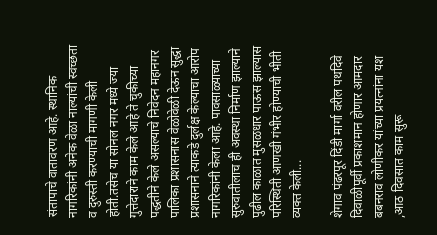संतापाचे वातावरण आहे. स्थानिक नागरिकांनी अनेक वेळा नाल्यांची स्वच्छता व दुरुस्ती करण्याची मागणी केली होती.तसेच या सोनल नगर मध्ये ज्या गुत्तेदाराने काम केले आहे ते चुकीच्या पद्धतीने केले असल्याचे निवेदन महानगर पालिका प्रशासनास वेळोवेळी देऊन सुद्धा प्रशासनाने त्याकडे दुर्लक्ष केल्याचा आरोप नागरिकांनी केला आहे. पावसाळ्याच्या सुरुवातीलाच ही अवस्था निर्माण झाल्याने पुढील काळात मुसळधार पाऊस झाल्यास परिस्थिती आणखी गंभीर होण्याची भीती व्यक्त केली...

शेगाव पंढरपूर दिंडी मार्गा वरील पथदिवे दिवाळीपूर्वी प्रकाशमान होणार आमदार बबनराव लोणीकर यांच्या प्रयत्नांना यश ,आठ दिवसात काम सुरू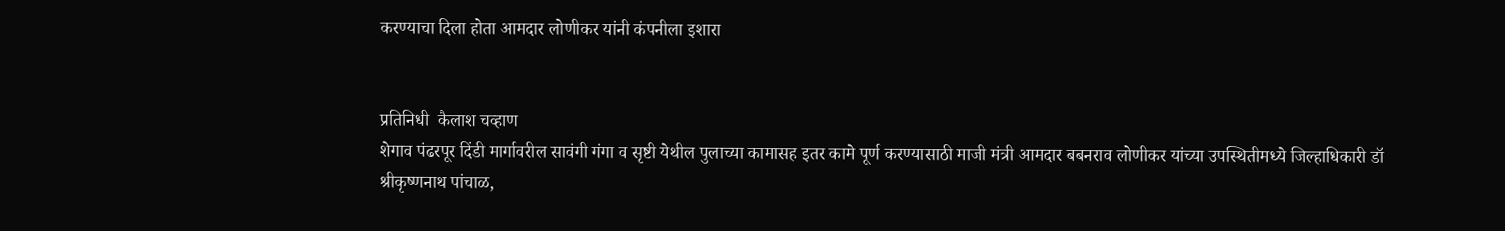करण्याचा दिला होता आमदार लोणीकर यांनी कंपनीला इशारा


प्रतिनिधी  कैलाश चव्हाण
शेगाव पंढरपूर दिंडी मार्गावरील सावंगी गंगा व सृष्टी येथील पुलाच्या कामासह इतर कामे पूर्ण करण्यासाठी माजी मंत्री आमदार बबनराव लोणीकर यांच्या उपस्थितीमध्ये जिल्हाधिकारी डॉ श्रीकृष्णनाथ पांचाळ,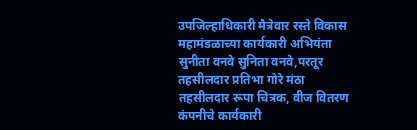उपजिल्हाधिकारी मैत्रेवार रस्ते विकास महामंडळाच्या कार्यकारी अभियंता सुनीता वनवे सुनिता वनवे,परतूर तहसीलदार प्रतिभा गोरे मंठा तहसीलदार रूपा चित्रक, वीज वितरण कंपनीचे कार्यकारी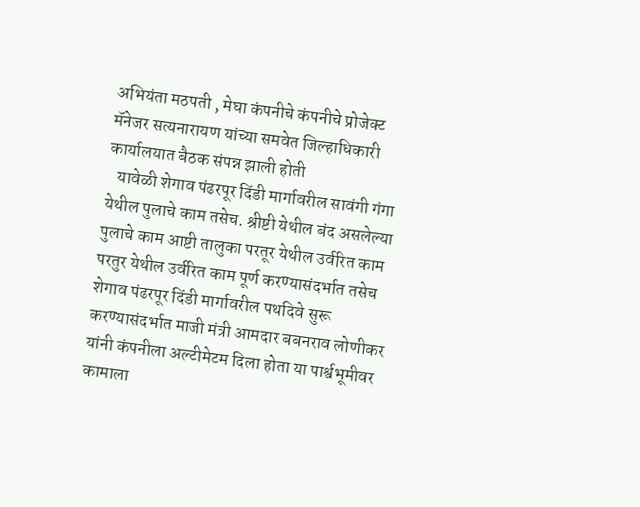अभियंता मठपती , मेघा कंपनीचे कंपनीचे प्रोजेक्ट मॅनेजर सत्यनारायण यांच्या समवेत जिल्हाधिकारी कार्यालयात बैठक संपन्न झाली होती
   यावेळी शेगाव पंढरपूर दिंडी मार्गावरील सावंगी गंगा येथील पुलाचे काम तसेच. श्रीष्टी येथील बंद असलेल्या पुलाचे काम आष्टी तालुका परतूर येथील उर्वरित काम परतुर येथील उर्वरित काम पूर्ण करण्यासंदर्भात तसेच शेगाव पंढरपूर दिंडी मार्गावरील पथदिवे सुरू करण्यासंदर्भात माजी मंत्री आमदार बबनराव लोणीकर यांनी कंपनीला अल्टीमेटम दिला होता या पार्श्वभूमीवर कामाला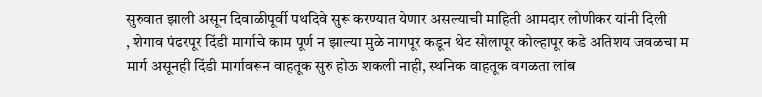सुरुवात झाली असून दिवाळीपूर्वी पथदिवे सुरू करण्यात येणार असल्याची माहिती आमदार लोणीकर यांनी दिली
, शेगाव पंढरपूर दिंडी मार्गाचे काम पूर्ण न झाल्या मुळे नागपूर कडून थेट सोलापूर कोल्हापूर कडे अतिशय जवळचा म मार्ग असूनही दिंडी मार्गावरून वाहतूक सुरु होऊ शकली नाही, स्थनिक वाहतूक वगळता लांब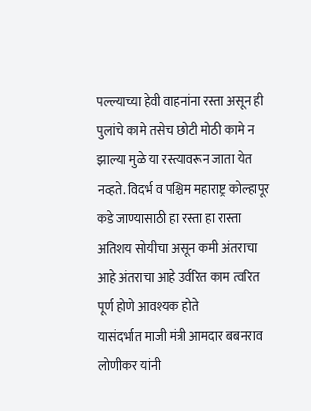पल्ल्याच्या हेवी वाहनांना रस्ता असून ही पुलांचे कामे तसेच छोटी मोठी कामे न झाल्या मुळे या रस्त्यावरून जाता येत नव्हते. विदर्भ व पश्चिम महाराष्ट्र कोल्हापूर कडे जाण्यासाठी हा रस्ता हा रास्ता अतिशय सोयीचा असून कमी अंतराचा आहे अंतराचा आहे उर्वरित काम त्वरित पूर्ण होणे आवश्यक होते
यासंदर्भात माजी मंत्री आमदार बबनराव लोणीकर यांनी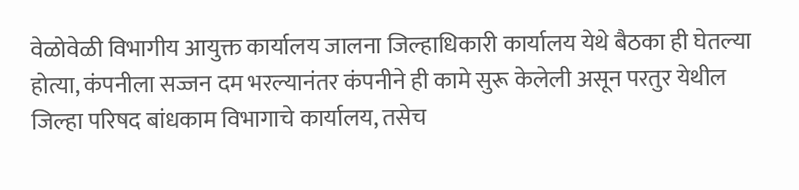वेळोवेळी विभागीय आयुक्त कार्यालय जालना जिल्हाधिकारी कार्यालय येथे बैठका ही घेतल्या होत्या, कंपनीला सज्जन दम भरल्यानंतर कंपनीने ही कामे सुरू केलेली असून परतुर येथील जिल्हा परिषद बांधकाम विभागाचे कार्यालय, तसेच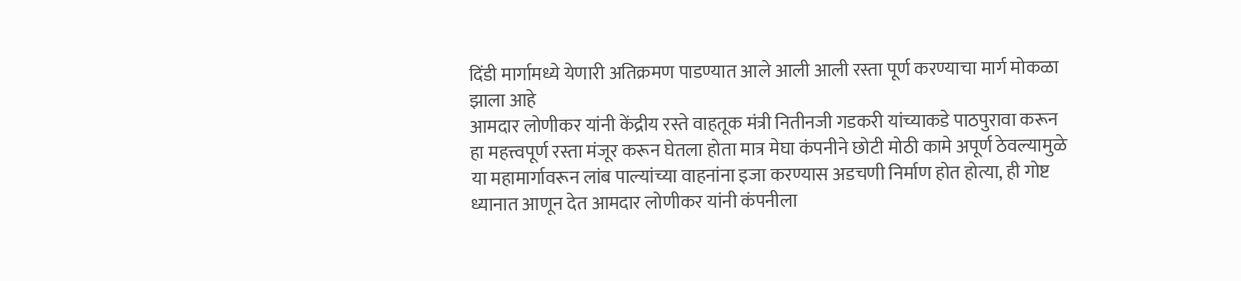दिंडी मार्गामध्ये येणारी अतिक्रमण पाडण्यात आले आली आली रस्ता पूर्ण करण्याचा मार्ग मोकळा झाला आहे
आमदार लोणीकर यांनी केंद्रीय रस्ते वाहतूक मंत्री नितीनजी गडकरी यांच्याकडे पाठपुरावा करून हा महत्त्वपूर्ण रस्ता मंजूर करून घेतला होता मात्र मेघा कंपनीने छोटी मोठी कामे अपूर्ण ठेवल्यामुळे या महामार्गावरून लांब पाल्यांच्या वाहनांना इजा करण्यास अडचणी निर्माण होत होत्या, ही गोष्ट ध्यानात आणून देत आमदार लोणीकर यांनी कंपनीला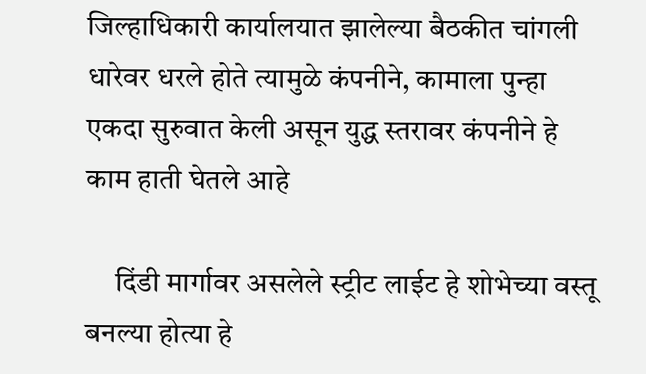जिल्हाधिकारी कार्यालयात झालेल्या बैठकीत चांगली धारेवर धरले होते त्यामुळे कंपनीने, कामाला पुन्हा एकदा सुरुवात केली असून युद्ध स्तरावर कंपनीने हे काम हाती घेतले आहे

     दिंडी मार्गावर असलेले स्ट्रीट लाईट हे शोभेच्या वस्तू बनल्या होत्या हे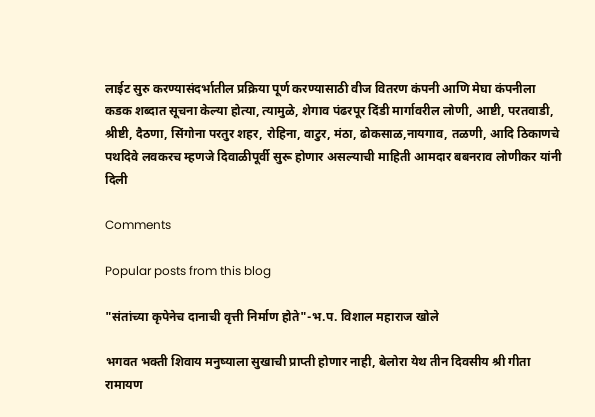लाईट सुरु करण्यासंदर्भातील प्रक्रिया पूर्ण करण्यासाठी वीज वितरण कंपनी आणि मेघा कंपनीला कडक शब्दात सूचना केल्या होत्या, त्यामुळे, शेगाव पंढरपूर दिंडी मार्गावरील लोणी, आष्टी, परतवाडी, श्रीष्टी, दैठणा, सिंगोना परतुर शहर, रोहिना, वाटुर, मंठा, ढोकसाळ,नायगाव, तळणी, आदि ठिकाणचे पथदिवे लवकरच म्हणजे दिवाळीपूर्वी सुरू होणार असल्याची माहिती आमदार बबनराव लोणीकर यांनी दिली

Comments

Popular posts from this blog

"संतांच्या कृपेनेच दानाची वृत्ती निर्माण होते"-भ.प. विशाल महाराज खोले

भगवत भक्ती शिवाय मनुष्याला सुखाची प्राप्ती होणार नाही, बेलोरा येथ तीन दिवसीय श्री गीता रामायण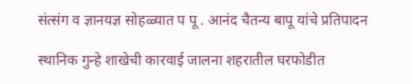संत्संग व ज्ञानयज्ञ सोहळ्यात प पू . आनंद चैतन्य बापू यांचे प्रतिपादन

स्थानिक गुन्हे शाखेची कारवाई जालना शहरातील घरफोडीत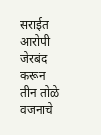सराईत आरोपी जेरबंद करून तीन तोळे वजनाचे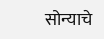सोन्याचे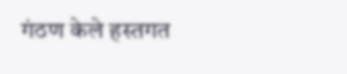गंठण केले हस्तगत